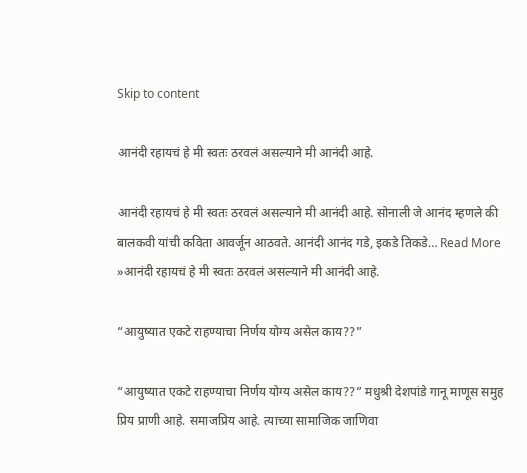Skip to content

आनंदी रहायचं हे मी स्वतः ठरवलं असल्याने मी आनंदी आहे.

आनंदी रहायचं हे मी स्वतः ठरवलं असल्याने मी आनंदी आहे. सोनाली जे आनंद म्हणले की बालकवी यांची कविता आवर्जून आठवते. आनंदी आनंद गडे, इकडे तिकडे… Read More »आनंदी रहायचं हे मी स्वतः ठरवलं असल्याने मी आनंदी आहे.

“आयुष्यात एकटे राहण्याचा निर्णय योग्य असेल काय??”

“आयुष्यात एकटे राहण्याचा निर्णय योग्य असेल काय??” मधुश्री देशपांडे गानू माणूस समुह प्रिय प्राणी आहे. समाजप्रिय आहे. त्याच्या सामाजिक जाणिवा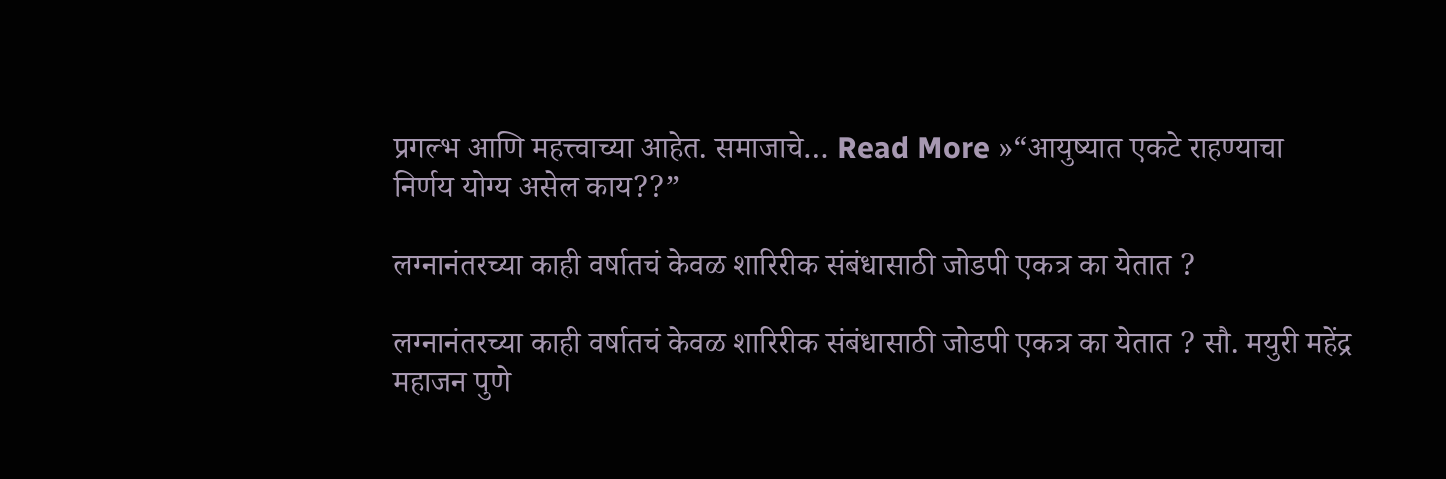प्रगल्भ आणि महत्त्वाच्या आहेत. समाजाचे… Read More »“आयुष्यात एकटे राहण्याचा निर्णय योग्य असेल काय??”

लग्नानंतरच्या काही वर्षातचं केवळ शारिरीक संबंधासाठी जोडपी एकत्र का येतात ?

लग्नानंतरच्या काही वर्षातचं केवळ शारिरीक संबंधासाठी जोडपी एकत्र का येतात ? सौ. मयुरी महेंद्र महाजन पुणे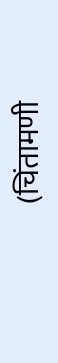(चिंतामणी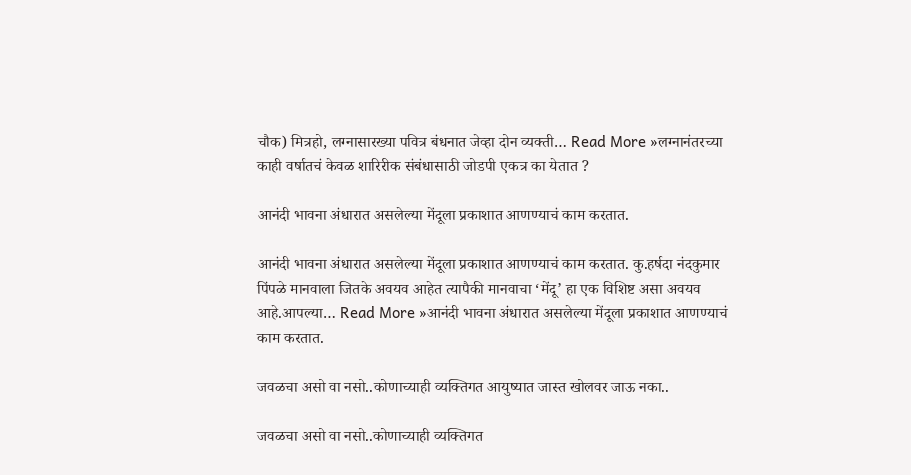चौक) मित्रहो, लग्नासारख्या पवित्र बंधनात जेव्हा दोन व्यक्ती… Read More »लग्नानंतरच्या काही वर्षातचं केवळ शारिरीक संबंधासाठी जोडपी एकत्र का येतात ?

आनंदी भावना अंधारात असलेल्या मेंदूला प्रकाशात आणण्याचं काम करतात.

आनंदी भावना अंधारात असलेल्या मेंदूला प्रकाशात आणण्याचं काम करतात. कु.हर्षदा नंदकुमार पिंपळे मानवाला जितके अवयव आहेत त्यापैकी मानवाचा ‘मेंदू’ हा एक विशिष्ट असा अवयव आहे.आपल्या… Read More »आनंदी भावना अंधारात असलेल्या मेंदूला प्रकाशात आणण्याचं काम करतात.

जवळचा असो वा नसो..कोणाच्याही व्यक्तिगत आयुष्यात जास्त खोलवर जाऊ नका..

जवळचा असो वा नसो..कोणाच्याही व्यक्तिगत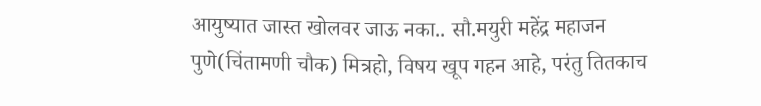आयुष्यात जास्त खोलवर जाऊ नका.. सौ.मयुरी महेंद्र महाजन पुणे(चिंतामणी चौक) मित्रहो, विषय खूप गहन आहे, परंतु तितकाच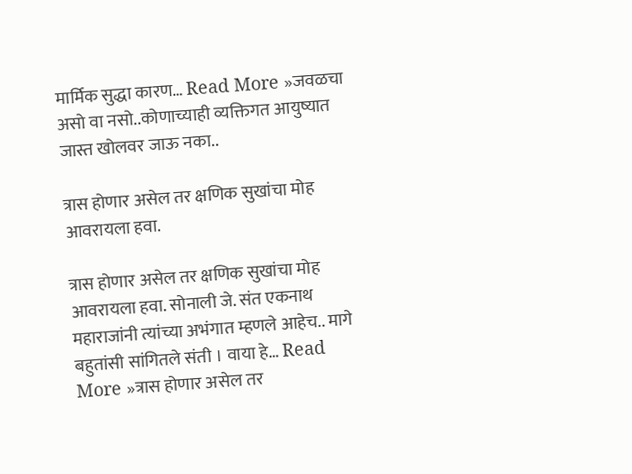मार्मिक सुद्धा कारण… Read More »जवळचा असो वा नसो..कोणाच्याही व्यक्तिगत आयुष्यात जास्त खोलवर जाऊ नका..

त्रास होणार असेल तर क्षणिक सुखांचा मोह आवरायला हवा.

त्रास होणार असेल तर क्षणिक सुखांचा मोह आवरायला हवा. सोनाली जे. संत एकनाथ महाराजांनी त्यांच्या अभंगात म्हणले आहेच.. मागे बहुतांसी सांगितले संती । वाया हे… Read More »त्रास होणार असेल तर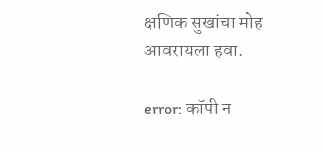क्षणिक सुखांचा मोह आवरायला हवा.

error: कॉपी न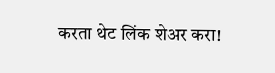करता थेट लिंक शेअर करा!